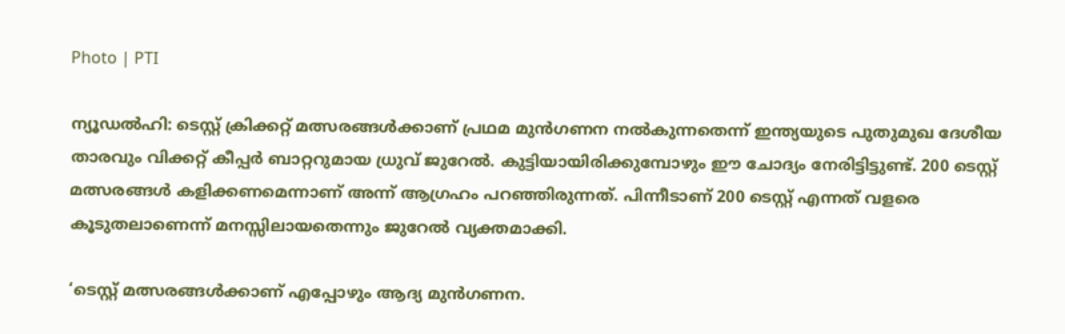Photo | PTI

ന്യൂഡല്‍ഹി: ടെസ്റ്റ് ക്രിക്കറ്റ് മത്സരങ്ങള്‍ക്കാണ് പ്രഥമ മുന്‍ഗണന നല്‍കുന്നതെന്ന് ഇന്ത്യയുടെ പുതുമുഖ ദേശീയ താരവും വിക്കറ്റ് കീപ്പര്‍ ബാറ്ററുമായ ധ്രുവ് ജുറേല്‍. കുട്ടിയായിരിക്കുമ്പോഴും ഈ ചോദ്യം നേരിട്ടിട്ടുണ്ട്. 200 ടെസ്റ്റ് മത്സരങ്ങള്‍ കളിക്കണമെന്നാണ് അന്ന് ആഗ്രഹം പറഞ്ഞിരുന്നത്. പിന്നീടാണ് 200 ടെസ്റ്റ് എന്നത് വളരെ കൂടുതലാണെന്ന് മനസ്സിലായതെന്നും ജുറേല്‍ വ്യക്തമാക്കി.

‘ടെസ്റ്റ് മത്സരങ്ങള്‍ക്കാണ് എപ്പോഴും ആദ്യ മുന്‍ഗണന.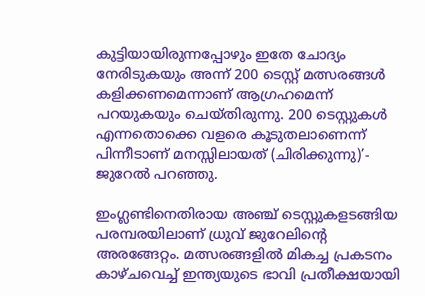കുട്ടിയായിരുന്നപ്പോഴും ഇതേ ചോദ്യം നേരിടുകയും അന്ന് 200 ടെസ്റ്റ് മത്സരങ്ങള്‍ കളിക്കണമെന്നാണ് ആഗ്രഹമെന്ന് പറയുകയും ചെയ്തിരുന്നു. 200 ടെസ്റ്റുകള്‍ എന്നതൊക്കെ വളരെ കൂടുതലാണെന്ന് പിന്നീടാണ് മനസ്സിലായത് (ചിരിക്കുന്നു)’- ജുറേല്‍ പറഞ്ഞു.

ഇംഗ്ലണ്ടിനെതിരായ അഞ്ച് ടെസ്റ്റുകളടങ്ങിയ പരമ്പരയിലാണ് ധ്രുവ് ജുറേലിന്റെ അരങ്ങേറ്റം. മത്സരങ്ങളില്‍ മികച്ച പ്രകടനം കാഴ്ചവെച്ച് ഇന്ത്യയുടെ ഭാവി പ്രതീക്ഷയായി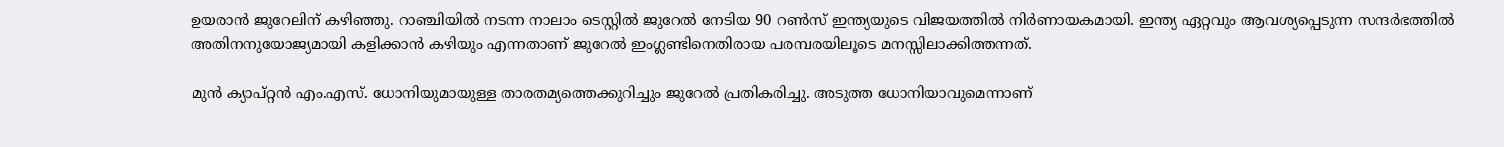ഉയരാന്‍ ജുറേലിന് കഴിഞ്ഞു. റാഞ്ചിയില്‍ നടന്ന നാലാം ടെസ്റ്റില്‍ ജുറേല്‍ നേടിയ 90 റണ്‍സ് ഇന്ത്യയുടെ വിജയത്തില്‍ നിര്‍ണായകമായി. ഇന്ത്യ ഏറ്റവും ആവശ്യപ്പെടുന്ന സന്ദര്‍ഭത്തില്‍ അതിനനുയോജ്യമായി കളിക്കാന്‍ കഴിയും എന്നതാണ് ജുറേല്‍ ഇംഗ്ലണ്ടിനെതിരായ പരമ്പരയിലൂടെ മനസ്സിലാക്കിത്തന്നത്.

മുന്‍ ക്യാപ്റ്റന്‍ എം.എസ്. ധോനിയുമായുള്ള താരതമ്യത്തെക്കുറിച്ചും ജുറേല്‍ പ്രതികരിച്ചു. അടുത്ത ധോനിയാവുമെന്നാണ്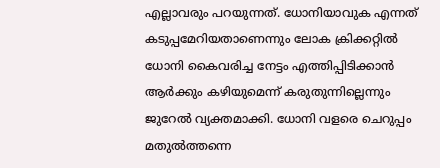എല്ലാവരും പറയുന്നത്. ധോനിയാവുക എന്നത് കടുപ്പമേറിയതാണെന്നും ലോക ക്രിക്കറ്റില്‍ ധോനി കൈവരിച്ച നേട്ടം എത്തിപ്പിടിക്കാന്‍ ആര്‍ക്കും കഴിയുമെന്ന് കരുതുന്നില്ലെന്നും ജുറേല്‍ വ്യക്തമാക്കി. ധോനി വളരെ ചെറുപ്പം മതുല്‍ത്തന്നെ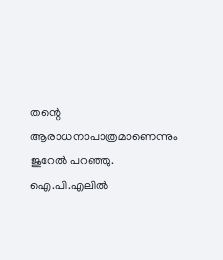തന്റെ ആരാധനാപാത്രമാണെന്നും ജുറേല്‍ പറഞ്ഞു. ഐ.പി.എലില്‍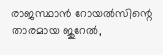രാജസ്ഥാന്‍ റോയല്‍സിന്റെ താരമായ ജുറേല്‍,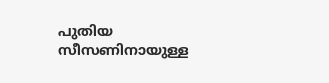പുതിയ സീസണിനായുള്ള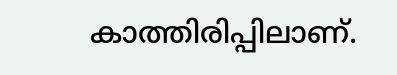കാത്തിരിപ്പിലാണ്.